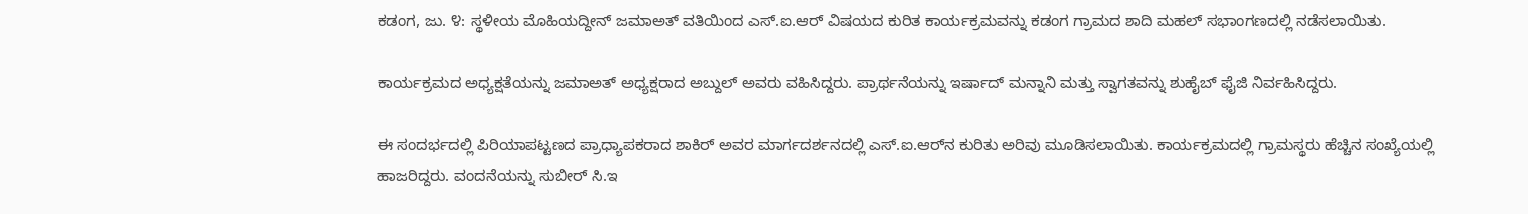ಕಡಂಗ, ಜು. ೪: ಸ್ಥಳೀಯ ಮೊಹಿಯದ್ದೀನ್ ಜಮಾಅತ್ ವತಿಯಿಂದ ಎಸ್.ಐ.ಆರ್ ವಿಷಯದ ಕುರಿತ ಕಾರ್ಯಕ್ರಮವನ್ನು ಕಡಂಗ ಗ್ರಾಮದ ಶಾದಿ ಮಹಲ್ ಸಭಾಂಗಣದಲ್ಲಿ ನಡೆಸಲಾಯಿತು.

ಕಾರ್ಯಕ್ರಮದ ಅಧ್ಯಕ್ಷತೆಯನ್ನು ಜಮಾಅತ್ ಅಧ್ಯಕ್ಷರಾದ ಅಬ್ದುಲ್ ಅವರು ವಹಿಸಿದ್ದರು. ಪ್ರಾರ್ಥನೆಯನ್ನು ಇರ್ಷಾದ್ ಮನ್ನಾನಿ ಮತ್ತು ಸ್ವಾಗತವನ್ನು ಶುಹೈಬ್ ಫೈಜಿ ನಿರ್ವಹಿಸಿದ್ದರು.

ಈ ಸಂದರ್ಭದಲ್ಲಿ ಪಿರಿಯಾಪಟ್ಟಣದ ಪ್ರಾಧ್ಯಾಪಕರಾದ ಶಾಕಿರ್ ಅವರ ಮಾರ್ಗದರ್ಶನದಲ್ಲಿ ಎಸ್.ಐ.ಆರ್‌ನ ಕುರಿತು ಅರಿವು ಮೂಡಿಸಲಾಯಿತು. ಕಾರ್ಯಕ್ರಮದಲ್ಲಿ ಗ್ರಾಮಸ್ಥರು ಹೆಚ್ಚಿನ ಸಂಖ್ಯೆಯಲ್ಲಿ ಹಾಜರಿದ್ದರು. ವಂದನೆಯನ್ನು ಸುಬೀರ್ ಸಿ.ಇ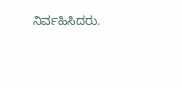ನಿರ್ವಹಿಸಿದರು.